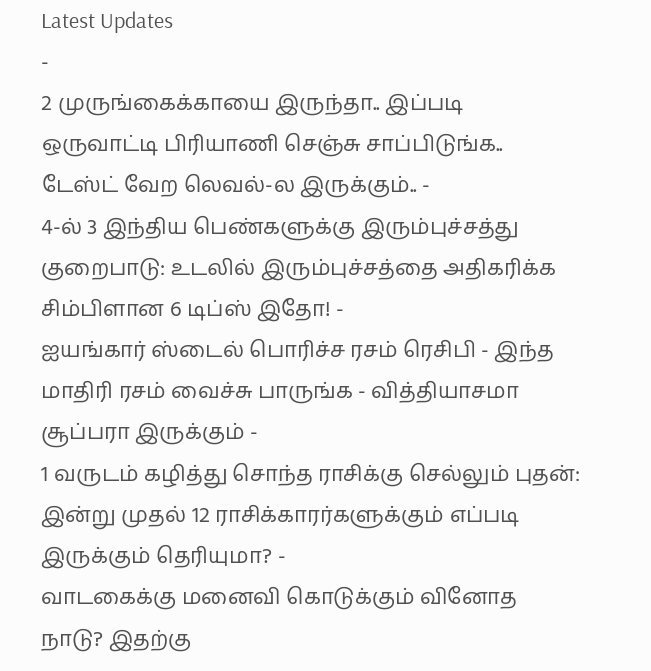Latest Updates
-
2 முருங்கைக்காயை இருந்தா.. இப்படி ஒருவாட்டி பிரியாணி செஞ்சு சாப்பிடுங்க.. டேஸ்ட் வேற லெவல்-ல இருக்கும்.. -
4-ல் 3 இந்திய பெண்களுக்கு இரும்புச்சத்து குறைபாடு: உடலில் இரும்புச்சத்தை அதிகரிக்க சிம்பிளான 6 டிப்ஸ் இதோ! -
ஐயங்கார் ஸ்டைல் பொரிச்ச ரசம் ரெசிபி - இந்த மாதிரி ரசம் வைச்சு பாருங்க - வித்தியாசமா சூப்பரா இருக்கும் -
1 வருடம் கழித்து சொந்த ராசிக்கு செல்லும் புதன்: இன்று முதல் 12 ராசிக்காரர்களுக்கும் எப்படி இருக்கும் தெரியுமா? -
வாடகைக்கு மனைவி கொடுக்கும் வினோத நாடு? இதற்கு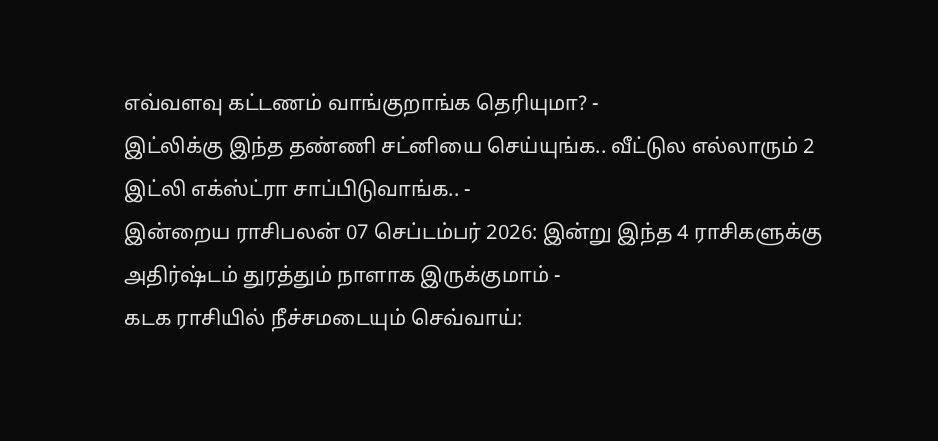எவ்வளவு கட்டணம் வாங்குறாங்க தெரியுமா? -
இட்லிக்கு இந்த தண்ணி சட்னியை செய்யுங்க.. வீட்டுல எல்லாரும் 2 இட்லி எக்ஸ்ட்ரா சாப்பிடுவாங்க.. -
இன்றைய ராசிபலன் 07 செப்டம்பர் 2026: இன்று இந்த 4 ராசிகளுக்கு அதிர்ஷ்டம் துரத்தும் நாளாக இருக்குமாம் -
கடக ராசியில் நீச்சமடையும் செவ்வாய்: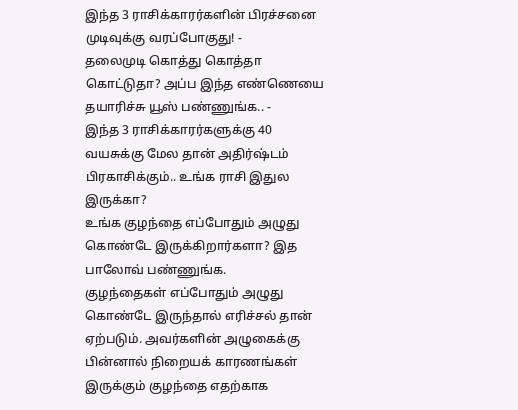இந்த 3 ராசிக்காரர்களின் பிரச்சனை முடிவுக்கு வரப்போகுது! -
தலைமுடி கொத்து கொத்தா கொட்டுதா? அப்ப இந்த எண்ணெயை தயாரிச்சு யூஸ் பண்ணுங்க.. -
இந்த 3 ராசிக்காரர்களுக்கு 40 வயசுக்கு மேல தான் அதிர்ஷ்டம் பிரகாசிக்கும்.. உங்க ராசி இதுல இருக்கா?
உங்க குழந்தை எப்போதும் அழுது கொண்டே இருக்கிறார்களா? இத பாலோவ் பண்ணுங்க.
குழந்தைகள் எப்போதும் அழுது கொண்டே இருந்தால் எரிச்சல் தான் ஏற்படும். அவர்களின் அழுகைக்கு பின்னால் நிறையக் காரணங்கள் இருக்கும் குழந்தை எதற்காக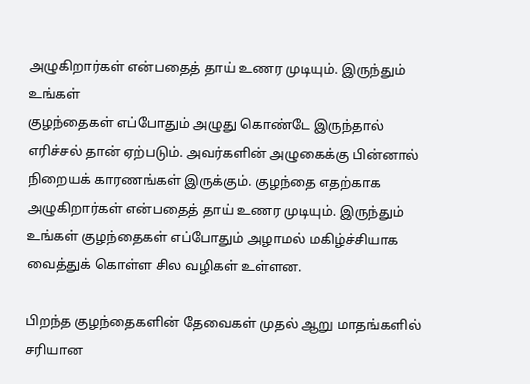அழுகிறார்கள் என்பதைத் தாய் உணர முடியும். இருந்தும் உங்கள்
குழந்தைகள் எப்போதும் அழுது கொண்டே இருந்தால் எரிச்சல் தான் ஏற்படும். அவர்களின் அழுகைக்கு பின்னால் நிறையக் காரணங்கள் இருக்கும். குழந்தை எதற்காக அழுகிறார்கள் என்பதைத் தாய் உணர முடியும். இருந்தும் உங்கள் குழந்தைகள் எப்போதும் அழாமல் மகிழ்ச்சியாக வைத்துக் கொள்ள சில வழிகள் உள்ளன.

பிறந்த குழந்தைகளின் தேவைகள் முதல் ஆறு மாதங்களில் சரியான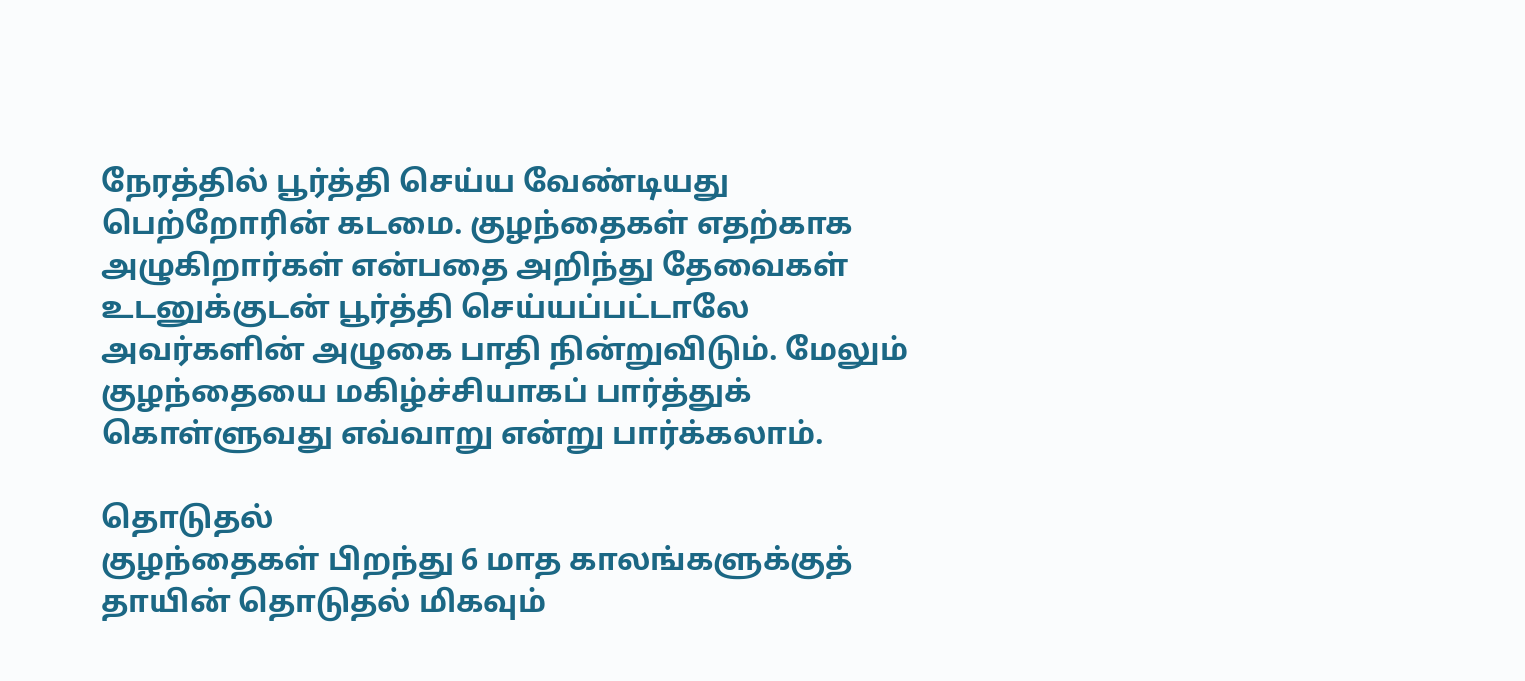நேரத்தில் பூர்த்தி செய்ய வேண்டியது பெற்றோரின் கடமை. குழந்தைகள் எதற்காக அழுகிறார்கள் என்பதை அறிந்து தேவைகள் உடனுக்குடன் பூர்த்தி செய்யப்பட்டாலே அவர்களின் அழுகை பாதி நின்றுவிடும். மேலும் குழந்தையை மகிழ்ச்சியாகப் பார்த்துக் கொள்ளுவது எவ்வாறு என்று பார்க்கலாம்.

தொடுதல்
குழந்தைகள் பிறந்து 6 மாத காலங்களுக்குத் தாயின் தொடுதல் மிகவும்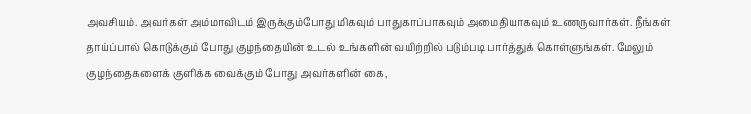அவசியம். அவர்கள் அம்மாவிடம் இருக்கும்போது மிகவும் பாதுகாப்பாகவும் அமைதியாகவும் உணருவார்கள். நீங்கள் தாய்ப்பால் கொடுக்கும் போது குழந்தையின் உடல் உங்களின் வயிற்றில் படும்படி பார்த்துக் கொள்ளுங்கள். மேலும் குழந்தைகளைக் குளிக்க வைக்கும் போது அவர்களின் கை,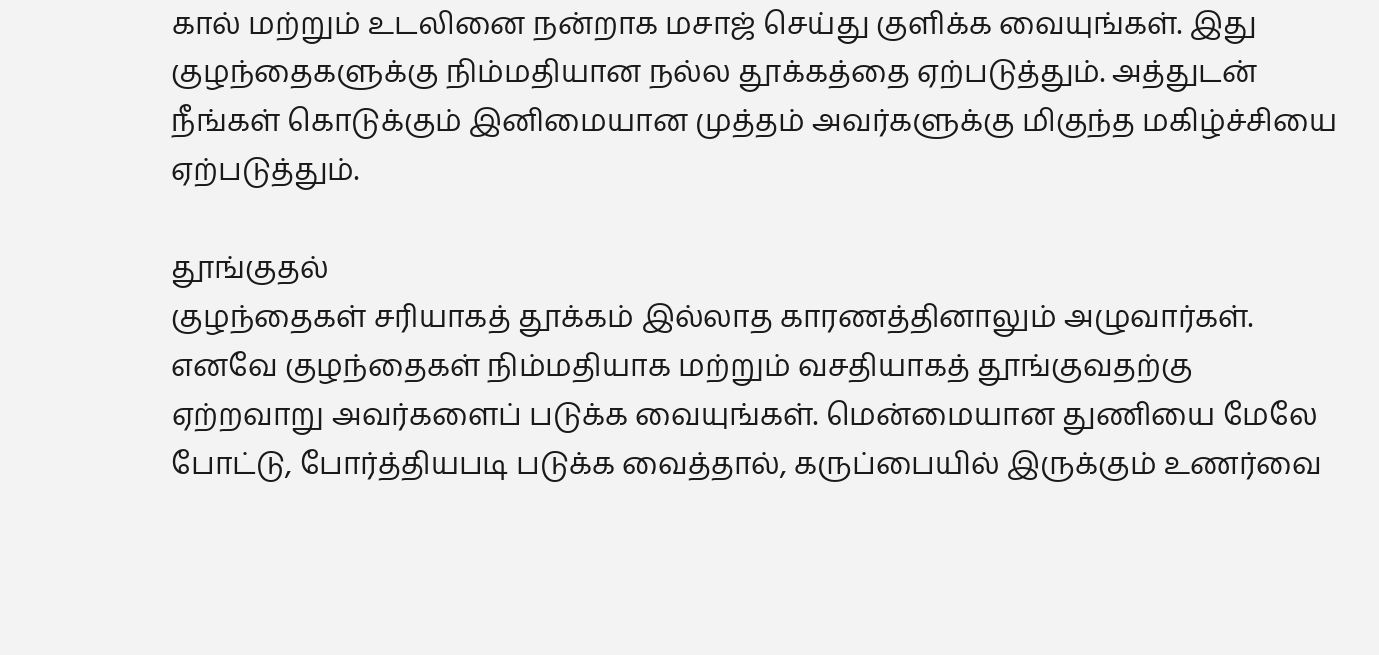கால் மற்றும் உடலினை நன்றாக மசாஜ் செய்து குளிக்க வையுங்கள். இது குழந்தைகளுக்கு நிம்மதியான நல்ல தூக்கத்தை ஏற்படுத்தும். அத்துடன் நீங்கள் கொடுக்கும் இனிமையான முத்தம் அவர்களுக்கு மிகுந்த மகிழ்ச்சியை ஏற்படுத்தும்.

தூங்குதல்
குழந்தைகள் சரியாகத் தூக்கம் இல்லாத காரணத்தினாலும் அழுவார்கள். எனவே குழந்தைகள் நிம்மதியாக மற்றும் வசதியாகத் தூங்குவதற்கு ஏற்றவாறு அவர்களைப் படுக்க வையுங்கள். மென்மையான துணியை மேலே போட்டு, போர்த்தியபடி படுக்க வைத்தால், கருப்பையில் இருக்கும் உணர்வை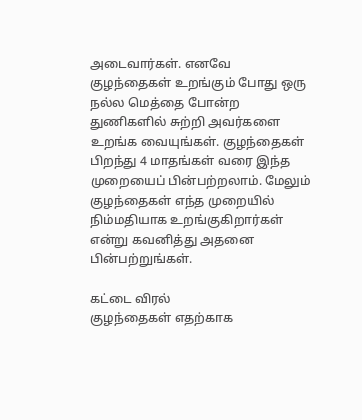அடைவார்கள். எனவே குழந்தைகள் உறங்கும் போது ஒரு நல்ல மெத்தை போன்ற துணிகளில் சுற்றி அவர்களை உறங்க வையுங்கள். குழந்தைகள் பிறந்து 4 மாதங்கள் வரை இந்த முறையைப் பின்பற்றலாம். மேலும் குழந்தைகள் எந்த முறையில் நிம்மதியாக உறங்குகிறார்கள் என்று கவனித்து அதனை பின்பற்றுங்கள்.

கட்டை விரல்
குழந்தைகள் எதற்காக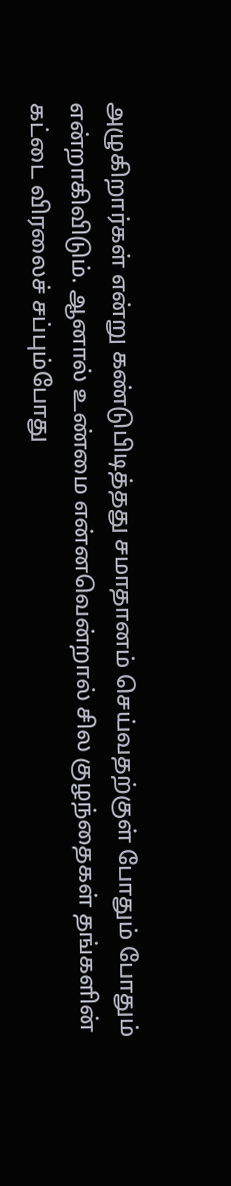அழுகிறார்கள் என்று கண்டுபிடித்தது சமாதானம் செய்வதற்குள் போதும் போதும் என்றாகிவிடும். ஆனால் உண்மை என்னவென்றால் சில குழந்தைகள் தங்களின் கட்டை விரலைச் சப்பும்போது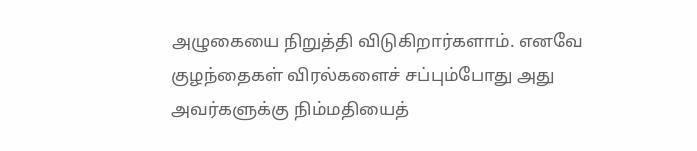அழுகையை நிறுத்தி விடுகிறார்களாம். எனவே குழந்தைகள் விரல்களைச் சப்பும்போது அது அவர்களுக்கு நிம்மதியைத்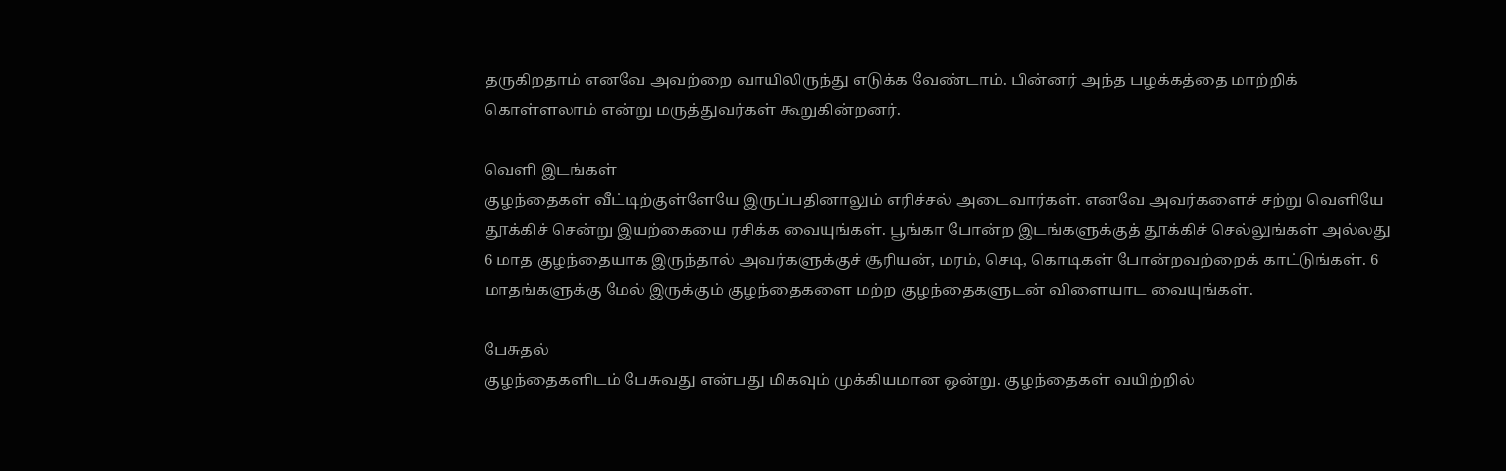தருகிறதாம் எனவே அவற்றை வாயிலிருந்து எடுக்க வேண்டாம். பின்னர் அந்த பழக்கத்தை மாற்றிக் கொள்ளலாம் என்று மருத்துவர்கள் கூறுகின்றனர்.

வெளி இடங்கள்
குழந்தைகள் வீட்டிற்குள்ளேயே இருப்பதினாலும் எரிச்சல் அடைவார்கள். எனவே அவர்களைச் சற்று வெளியே தூக்கிச் சென்று இயற்கையை ரசிக்க வையுங்கள். பூங்கா போன்ற இடங்களுக்குத் தூக்கிச் செல்லுங்கள் அல்லது 6 மாத குழந்தையாக இருந்தால் அவர்களுக்குச் சூரியன், மரம், செடி, கொடிகள் போன்றவற்றைக் காட்டுங்கள். 6 மாதங்களுக்கு மேல் இருக்கும் குழந்தைகளை மற்ற குழந்தைகளுடன் விளையாட வையுங்கள்.

பேசுதல்
குழந்தைகளிடம் பேசுவது என்பது மிகவும் முக்கியமான ஒன்று. குழந்தைகள் வயிற்றில்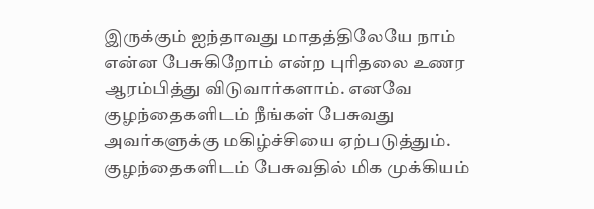இருக்கும் ஐந்தாவது மாதத்திலேயே நாம் என்ன பேசுகிறோம் என்ற புரிதலை உணர ஆரம்பித்து விடுவார்களாம். எனவே குழந்தைகளிடம் நீங்கள் பேசுவது அவர்களுக்கு மகிழ்ச்சியை ஏற்படுத்தும். குழந்தைகளிடம் பேசுவதில் மிக முக்கியம்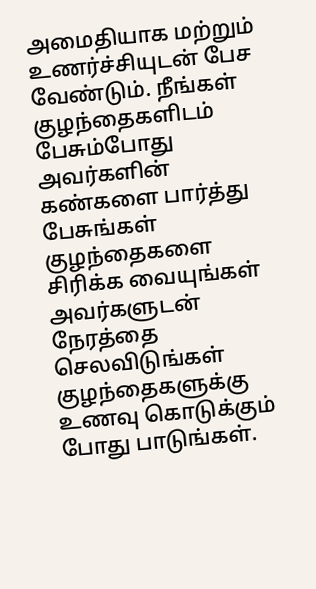அமைதியாக மற்றும் உணர்ச்சியுடன் பேச வேண்டும். நீங்கள் குழந்தைகளிடம் பேசும்போது அவர்களின் கண்களை பார்த்து பேசுங்கள் குழந்தைகளை சிரிக்க வையுங்கள் அவர்களுடன் நேரத்தை செலவிடுங்கள் குழந்தைகளுக்கு உணவு கொடுக்கும் போது பாடுங்கள்.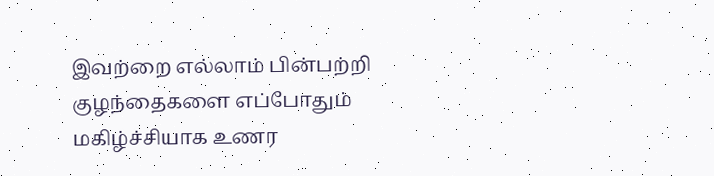இவற்றை எல்லாம் பின்பற்றி குழந்தைகளை எப்போதும் மகிழ்ச்சியாக உணர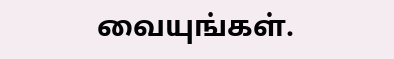வையுங்கள்.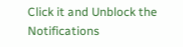Click it and Unblock the Notifications